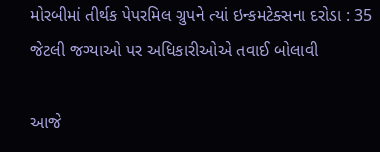મોરબીમાં તીર્થક પેપરમિલ ગ્રુપને ત્યાં ઇન્કમટેક્સના દરોડા : 35 જેટલી જગ્યાઓ પર અધિકારીઓએ તવાઈ બોલાવી

આજે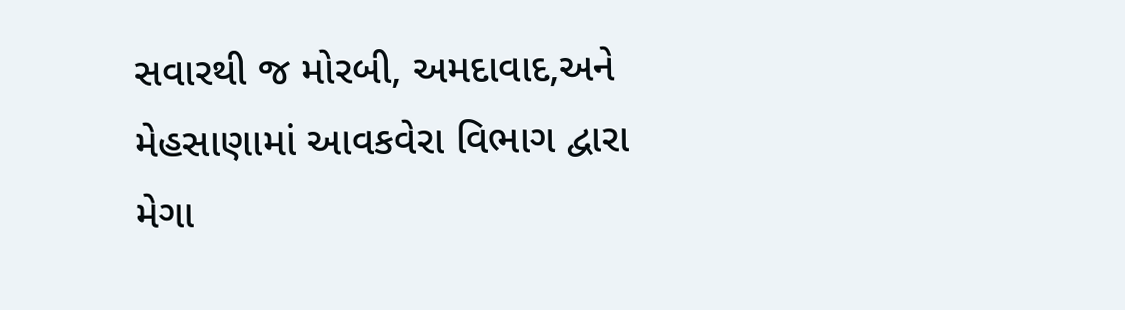સવારથી જ મોરબી, અમદાવાદ,અને મેહસાણામાં આવકવેરા વિભાગ દ્વારા મેગા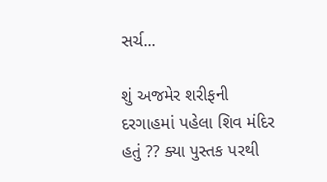સર્ચ...

શું અજમેર શરીફની દરગાહમાં પહેલા શિવ મંદિર હતું ?? ક્યા પુસ્તક પરથી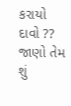કરાયો દાવો ?? જાણો તેમ શું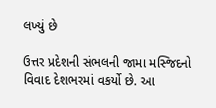લખ્યું છે

ઉત્તર પ્રદેશની સંભલની જામા મસ્જિદનો વિવાદ દેશભરમાં વકર્યો છે. આ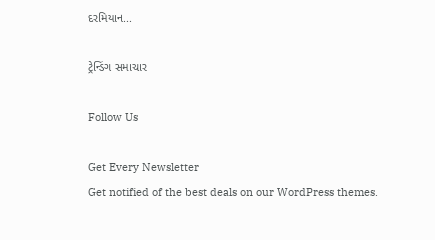દરમિયાન...

ટ્રેન્ડિંગ સમાચાર

Follow Us

Get Every Newsletter
Get notified of the best deals on our WordPress themes.